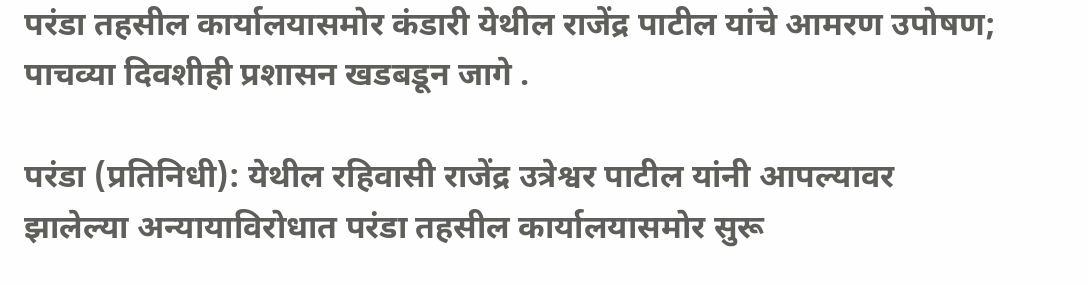परंडा तहसील कार्यालयासमोर कंडारी येथील राजेंद्र पाटील यांचे आमरण उपोषण; पाचव्या दिवशीही प्रशासन खडबडून जागे .

परंडा (प्रतिनिधी): येथील रहिवासी राजेंद्र उत्रेश्वर पाटील यांनी आपल्यावर झालेल्या अन्यायाविरोधात परंडा तहसील कार्यालयासमोर सुरू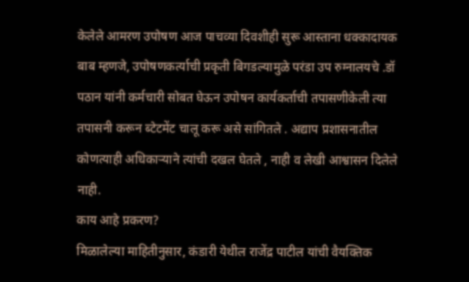केलेले आमरण उपोषण आज पाचव्या दिवशीही सुरू आस्ताना धक्कादायक बाब म्हणजे, उपोषणकर्त्याची प्रकृती बिगडल्यामुळे परंडा उप रुग्नालयचे .डॉ पठान यांनी कर्मचारी सोबत घेऊन उपोषन कार्यकर्ताची तपासणीकेली त्या तपासनी करून ब्टेटमेंट चालू करू असे सांगितले . अद्याप प्रशासनातील कोणत्याही अधिकाऱ्याने त्यांची दखल घेतले , नाही व लेखी आश्वासन दिलेले नाही.
काय आहे प्रकरण?
मिळालेल्या माहितीनुसार, कंडारी येथील राजेंद्र पाटील यांची वैयक्तिक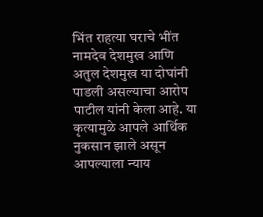भिंत राहत्या घराचे भींत नामदेव देशमुख आणि अतुल देशमुख या दोघांनी पाडली असल्याचा आरोप पाटील यांनी केला आहे. या कृत्यामुळे आपले आर्थिक नुकसान झाले असून आपल्याला न्याय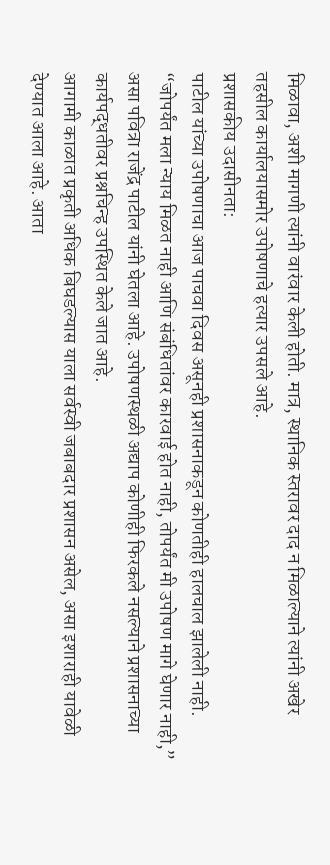मिळावा, अशी मागणी त्यांनी वारंवार केली होती. मात्र, स्थानिक स्तरावर दाद न मिळाल्याने त्यांनी अखेर तहसील कार्यालयासमोर उपोषणाचे हत्यार उपसले आहे.
प्रशासकीय उदासीनता:
पाटील यांच्या उपोषणाचा आज पाचवा दिवस असूनही प्रशासनाकडून कोणतीही हालचाल झालेली नाही. “जोपर्यंत मला न्याय मिळत नाही आणि संबंधितांवर कारवाई होत नाही, तोपर्यंत मी उपोषण मागे घेणार नाही,” असा पवित्रा राजेंद्र पाटील यांनी घेतला आहे. उपोषणस्थळी अद्याप कोणीही फिरकले नसल्याने प्रशासनाच्या कार्यपद्धतीवर प्रश्नचिन्ह उपस्थित केले जात आहे.
आगामी काळात प्रकृती अधिक बिघडल्यास याला सर्वस्वी जबाबदार प्रशासन असेल, असा इशाराही यावेळी देण्यात आला आहे. आता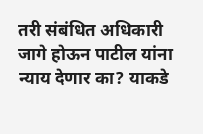तरी संबंधित अधिकारी जागे होऊन पाटील यांना न्याय देणार का? याकडे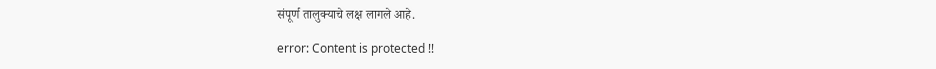संपूर्ण तालुक्याचे लक्ष लागले आहे.

error: Content is protected !!